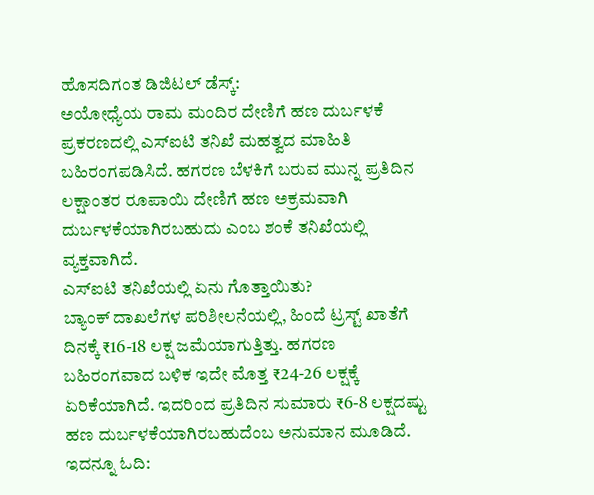ಹೊಸದಿಗಂತ ಡಿಜಿಟಲ್ ಡೆಸ್ಕ್:
ಅಯೋಧ್ಯೆಯ ರಾಮ ಮಂದಿರ ದೇಣಿಗೆ ಹಣ ದುರ್ಬಳಕೆ ಪ್ರಕರಣದಲ್ಲಿ ಎಸ್ಐಟಿ ತನಿಖೆ ಮಹತ್ವದ ಮಾಹಿತಿ ಬಹಿರಂಗಪಡಿಸಿದೆ. ಹಗರಣ ಬೆಳಕಿಗೆ ಬರುವ ಮುನ್ನ ಪ್ರತಿದಿನ ಲಕ್ಷಾಂತರ ರೂಪಾಯಿ ದೇಣಿಗೆ ಹಣ ಅಕ್ರಮವಾಗಿ ದುರ್ಬಳಕೆಯಾಗಿರಬಹುದು ಎಂಬ ಶಂಕೆ ತನಿಖೆಯಲ್ಲಿ ವ್ಯಕ್ತವಾಗಿದೆ.
ಎಸ್ಐಟಿ ತನಿಖೆಯಲ್ಲಿ ಏನು ಗೊತ್ತಾಯಿತು?
ಬ್ಯಾಂಕ್ ದಾಖಲೆಗಳ ಪರಿಶೀಲನೆಯಲ್ಲಿ, ಹಿಂದೆ ಟ್ರಸ್ಟ್ ಖಾತೆಗೆ ದಿನಕ್ಕೆ ₹16-18 ಲಕ್ಷ ಜಮೆಯಾಗುತ್ತಿತ್ತು. ಹಗರಣ ಬಹಿರಂಗವಾದ ಬಳಿಕ ಇದೇ ಮೊತ್ತ ₹24-26 ಲಕ್ಷಕ್ಕೆ ಏರಿಕೆಯಾಗಿದೆ. ಇದರಿಂದ ಪ್ರತಿದಿನ ಸುಮಾರು ₹6-8 ಲಕ್ಷದಷ್ಟು ಹಣ ದುರ್ಬಳಕೆಯಾಗಿರಬಹುದೆಂಬ ಅನುಮಾನ ಮೂಡಿದೆ.
ಇದನ್ನೂ ಓದಿ: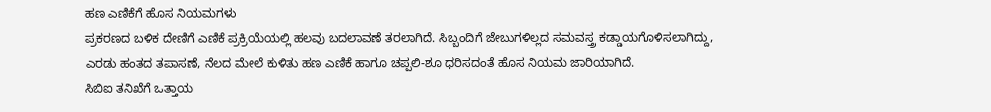ಹಣ ಎಣಿಕೆಗೆ ಹೊಸ ನಿಯಮಗಳು
ಪ್ರಕರಣದ ಬಳಿಕ ದೇಣಿಗೆ ಎಣಿಕೆ ಪ್ರಕ್ರಿಯೆಯಲ್ಲಿ ಹಲವು ಬದಲಾವಣೆ ತರಲಾಗಿದೆ. ಸಿಬ್ಬಂದಿಗೆ ಜೇಬುಗಳಿಲ್ಲದ ಸಮವಸ್ತ್ರ ಕಡ್ಡಾಯಗೊಳಿಸಲಾಗಿದ್ದು, ಎರಡು ಹಂತದ ತಪಾಸಣೆ, ನೆಲದ ಮೇಲೆ ಕುಳಿತು ಹಣ ಎಣಿಕೆ ಹಾಗೂ ಚಪ್ಪಲಿ-ಶೂ ಧರಿಸದಂತೆ ಹೊಸ ನಿಯಮ ಜಾರಿಯಾಗಿದೆ.
ಸಿಬಿಐ ತನಿಖೆಗೆ ಒತ್ತಾಯ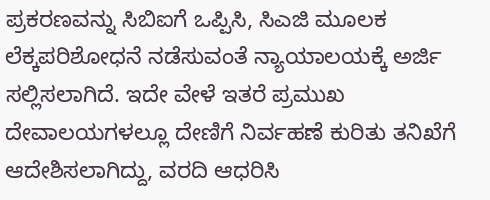ಪ್ರಕರಣವನ್ನು ಸಿಬಿಐಗೆ ಒಪ್ಪಿಸಿ, ಸಿಎಜಿ ಮೂಲಕ ಲೆಕ್ಕಪರಿಶೋಧನೆ ನಡೆಸುವಂತೆ ನ್ಯಾಯಾಲಯಕ್ಕೆ ಅರ್ಜಿ ಸಲ್ಲಿಸಲಾಗಿದೆ. ಇದೇ ವೇಳೆ ಇತರೆ ಪ್ರಮುಖ ದೇವಾಲಯಗಳಲ್ಲೂ ದೇಣಿಗೆ ನಿರ್ವಹಣೆ ಕುರಿತು ತನಿಖೆಗೆ ಆದೇಶಿಸಲಾಗಿದ್ದು, ವರದಿ ಆಧರಿಸಿ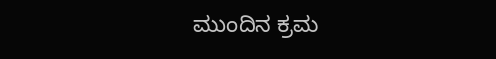ಮುಂದಿನ ಕ್ರಮ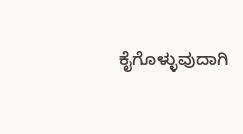ಕೈಗೊಳ್ಳುವುದಾಗಿ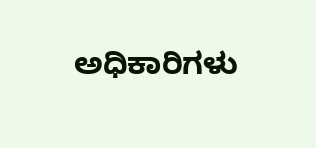ಅಧಿಕಾರಿಗಳು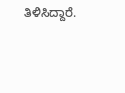ತಿಳಿಸಿದ್ದಾರೆ.